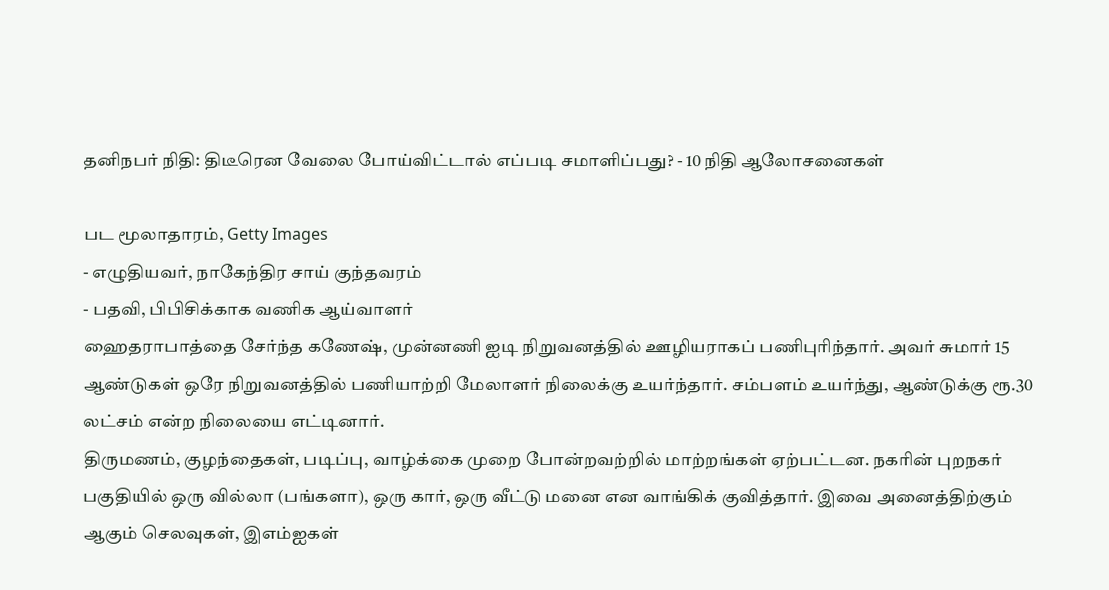தனிநபர் நிதி: திடீரென வேலை போய்விட்டால் எப்படி சமாளிப்பது? - 10 நிதி ஆலோசனைகள்

பட மூலாதாரம், Getty Images
- எழுதியவர், நாகேந்திர சாய் குந்தவரம்
- பதவி, பிபிசிக்காக வணிக ஆய்வாளர்
ஹைதராபாத்தை சேர்ந்த கணேஷ், முன்னணி ஐடி நிறுவனத்தில் ஊழியராகப் பணிபுரிந்தார். அவர் சுமார் 15 ஆண்டுகள் ஒரே நிறுவனத்தில் பணியாற்றி மேலாளர் நிலைக்கு உயர்ந்தார். சம்பளம் உயர்ந்து, ஆண்டுக்கு ரூ.30 லட்சம் என்ற நிலையை எட்டினார்.
திருமணம், குழந்தைகள், படிப்பு, வாழ்க்கை முறை போன்றவற்றில் மாற்றங்கள் ஏற்பட்டன. நகரின் புறநகர் பகுதியில் ஒரு வில்லா (பங்களா), ஒரு கார், ஒரு வீட்டு மனை என வாங்கிக் குவித்தார். இவை அனைத்திற்கும் ஆகும் செலவுகள், இஎம்ஐகள்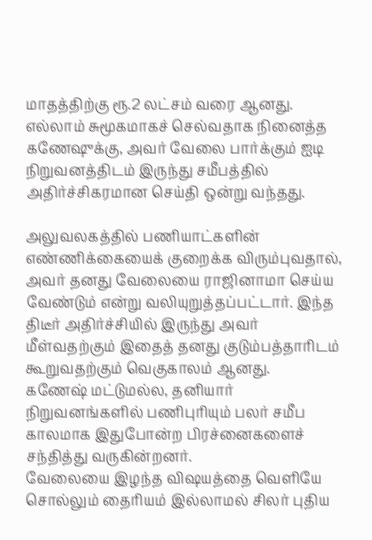மாதத்திற்கு ரூ.2 லட்சம் வரை ஆனது.
எல்லாம் சுமூகமாகச் செல்வதாக நினைத்த கணேஷுக்கு, அவர் வேலை பார்க்கும் ஐடி நிறுவனத்திடம் இருந்து சமீபத்தில் அதிர்ச்சிகரமான செய்தி ஒன்று வந்தது.

அலுவலகத்தில் பணியாட்களின் எண்ணிக்கையைக் குறைக்க விரும்புவதால், அவர் தனது வேலையை ராஜினாமா செய்ய வேண்டும் என்று வலியுறுத்தப்பட்டார். இந்த திடீர் அதிர்ச்சியில் இருந்து அவர் மீள்வதற்கும் இதைத் தனது குடும்பத்தாரிடம் கூறுவதற்கும் வெகுகாலம் ஆனது.
கணேஷ் மட்டுமல்ல, தனியார் நிறுவனங்களில் பணிபுரியும் பலர் சமீப காலமாக இதுபோன்ற பிரச்னைகளைச் சந்தித்து வருகின்றனர்.
வேலையை இழந்த விஷயத்தை வெளியே சொல்லும் தைரியம் இல்லாமல் சிலர் புதிய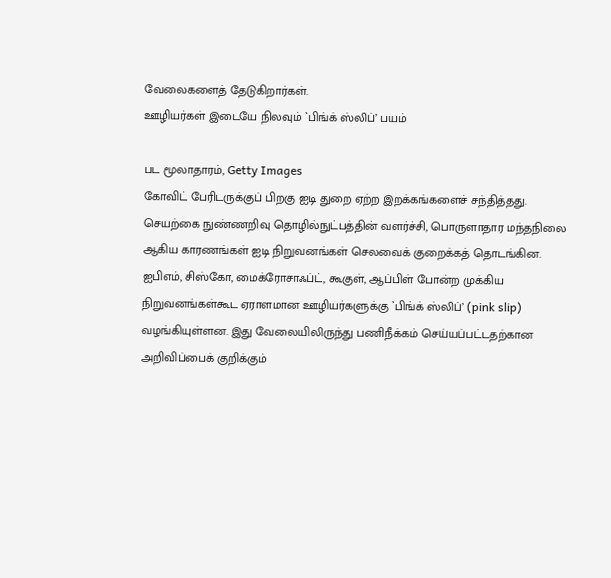வேலைகளைத் தேடுகிறார்கள்.
ஊழியர்கள் இடையே நிலவும் `பிங்க் ஸ்லிப்’ பயம்

பட மூலாதாரம், Getty Images
கோவிட் பேரிடருக்குப் பிறகு ஐடி துறை ஏற்ற இறக்கங்களைச் சந்தித்தது.
செயற்கை நுண்ணறிவு தொழில்நுட்பத்தின் வளர்ச்சி, பொருளாதார மந்தநிலை ஆகிய காரணங்கள் ஐடி நிறுவனங்கள் செலவைக் குறைக்கத் தொடங்கின.
ஐபிஎம், சிஸ்கோ, மைக்ரோசாஃப்ட், கூகுள், ஆப்பிள் போன்ற முக்கிய நிறுவனங்கள்கூட ஏராளமான ஊழியர்களுக்கு `பிங்க் ஸ்லிப்’ (pink slip) வழங்கியுள்ளன. இது வேலையிலிருந்து பணிநீக்கம் செய்யப்பட்டதற்கான அறிவிப்பைக் குறிக்கும்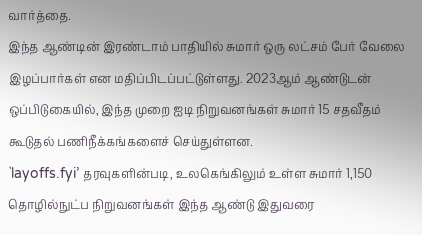வார்த்தை.
இந்த ஆண்டின் இரண்டாம் பாதியில் சுமார் ஒரு லட்சம் பேர் வேலை இழப்பார்கள் என மதிப்பிடப்பட்டுள்ளது. 2023ஆம் ஆண்டுடன் ஒப்பிடுகையில், இந்த முறை ஐடி நிறுவனங்கள் சுமார் 15 சதவீதம் கூடுதல் பணிநீக்கங்களைச் செய்துள்ளன.
`layoffs.fyi’ தரவுகளின்படி, உலகெங்கிலும் உள்ள சுமார் 1,150 தொழில்நுட்ப நிறுவனங்கள் இந்த ஆண்டு இதுவரை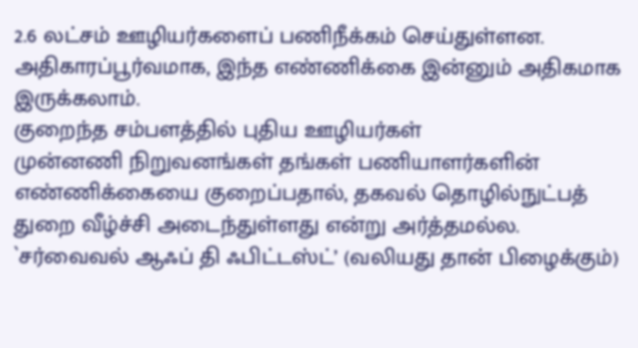2.6 லட்சம் ஊழியர்களைப் பணிநீக்கம் செய்துள்ளன. அதிகாரப்பூர்வமாக, இந்த எண்ணிக்கை இன்னும் அதிகமாக இருக்கலாம்.
குறைந்த சம்பளத்தில் புதிய ஊழியர்கள்
முன்னணி நிறுவனங்கள் தங்கள் பணியாளர்களின் எண்ணிக்கையை குறைப்பதால், தகவல் தொழில்நுட்பத் துறை வீழ்ச்சி அடைந்துள்ளது என்று அர்த்தமல்ல.
`சர்வைவல் ஆஃப் தி ஃபிட்டஸ்ட்’ (வலியது தான் பிழைக்கும்)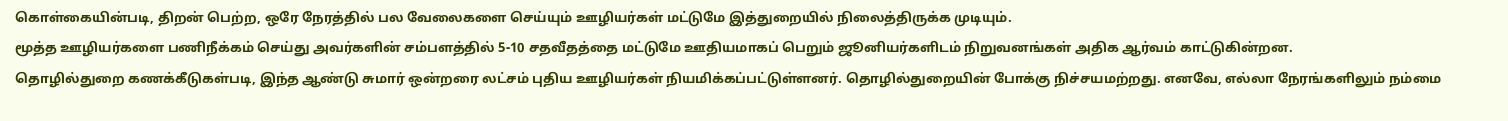கொள்கையின்படி, திறன் பெற்ற, ஒரே நேரத்தில் பல வேலைகளை செய்யும் ஊழியர்கள் மட்டுமே இத்துறையில் நிலைத்திருக்க முடியும்.
மூத்த ஊழியர்களை பணிநீக்கம் செய்து அவர்களின் சம்பளத்தில் 5-10 சதவீதத்தை மட்டுமே ஊதியமாகப் பெறும் ஜூனியர்களிடம் நிறுவனங்கள் அதிக ஆர்வம் காட்டுகின்றன.
தொழில்துறை கணக்கீடுகள்படி, இந்த ஆண்டு சுமார் ஒன்றரை லட்சம் புதிய ஊழியர்கள் நியமிக்கப்பட்டுள்ளனர். தொழில்துறையின் போக்கு நிச்சயமற்றது. எனவே, எல்லா நேரங்களிலும் நம்மை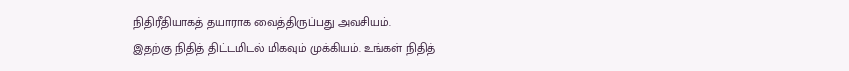நிதிரீதியாகத் தயாராக வைத்திருப்பது அவசியம்.
இதற்கு நிதித் திட்டமிடல் மிகவும் முக்கியம். உங்கள் நிதித்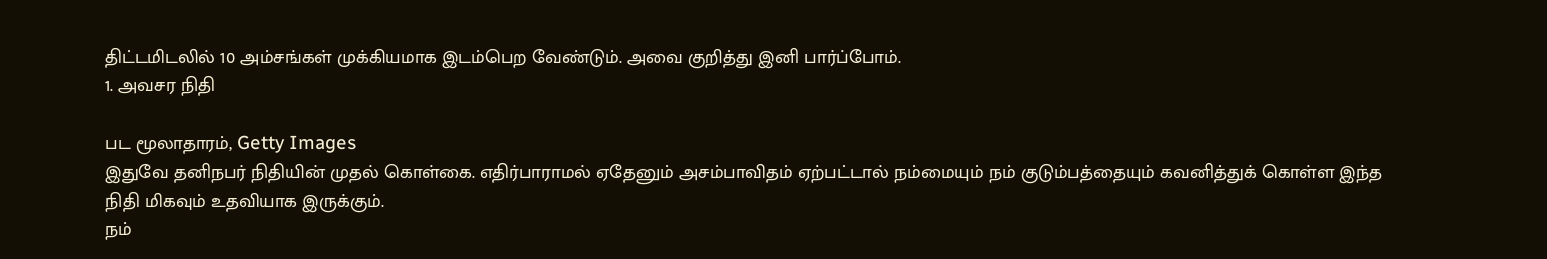திட்டமிடலில் 10 அம்சங்கள் முக்கியமாக இடம்பெற வேண்டும். அவை குறித்து இனி பார்ப்போம்.
1. அவசர நிதி

பட மூலாதாரம், Getty Images
இதுவே தனிநபர் நிதியின் முதல் கொள்கை. எதிர்பாராமல் ஏதேனும் அசம்பாவிதம் ஏற்பட்டால் நம்மையும் நம் குடும்பத்தையும் கவனித்துக் கொள்ள இந்த நிதி மிகவும் உதவியாக இருக்கும்.
நம்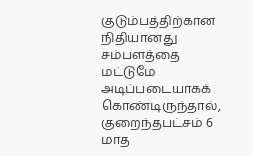குடும்பத்திற்கான நிதியானது சம்பளத்தை மட்டுமே அடிப்படையாகக் கொண்டிருந்தால், குறைந்தபட்சம் 6 மாத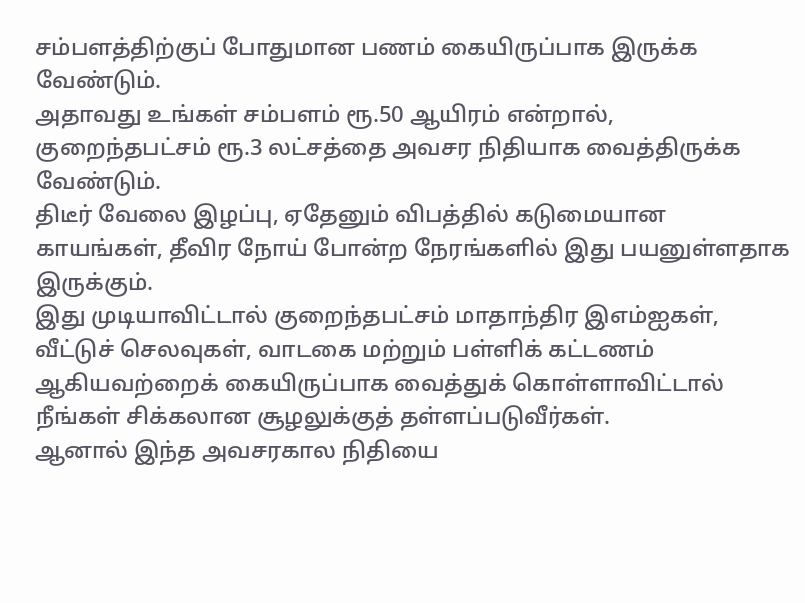சம்பளத்திற்குப் போதுமான பணம் கையிருப்பாக இருக்க வேண்டும்.
அதாவது உங்கள் சம்பளம் ரூ.50 ஆயிரம் என்றால், குறைந்தபட்சம் ரூ.3 லட்சத்தை அவசர நிதியாக வைத்திருக்க வேண்டும்.
திடீர் வேலை இழப்பு, ஏதேனும் விபத்தில் கடுமையான காயங்கள், தீவிர நோய் போன்ற நேரங்களில் இது பயனுள்ளதாக இருக்கும்.
இது முடியாவிட்டால் குறைந்தபட்சம் மாதாந்திர இஎம்ஐகள், வீட்டுச் செலவுகள், வாடகை மற்றும் பள்ளிக் கட்டணம் ஆகியவற்றைக் கையிருப்பாக வைத்துக் கொள்ளாவிட்டால் நீங்கள் சிக்கலான சூழலுக்குத் தள்ளப்படுவீர்கள்.
ஆனால் இந்த அவசரகால நிதியை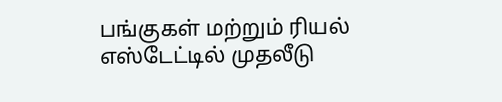பங்குகள் மற்றும் ரியல் எஸ்டேட்டில் முதலீடு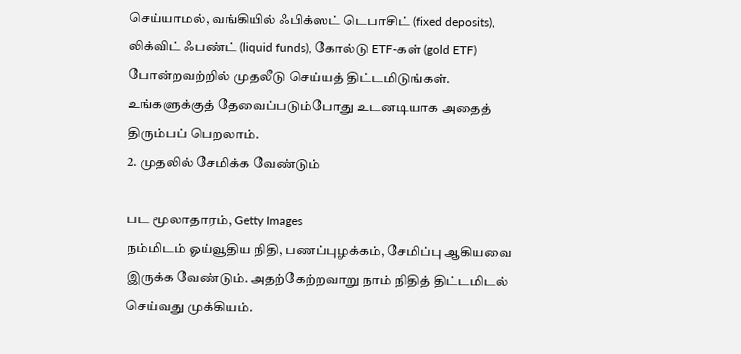செய்யாமல், வங்கியில் ஃபிக்ஸட் டெபாசிட் (fixed deposits), லிக்விட் ஃபண்ட் (liquid funds), கோல்டு ETF-கள் (gold ETF) போன்றவற்றில் முதலீடு செய்யத் திட்டமிடுங்கள். உங்களுக்குத் தேவைப்படும்போது உடனடியாக அதைத் திரும்பப் பெறலாம்.
2. முதலில் சேமிக்க வேண்டும்

பட மூலாதாரம், Getty Images
நம்மிடம் ஓய்வூதிய நிதி, பணப்புழக்கம், சேமிப்பு ஆகியவை இருக்க வேண்டும். அதற்கேற்றவாறு நாம் நிதித் திட்டமிடல் செய்வது முக்கியம்.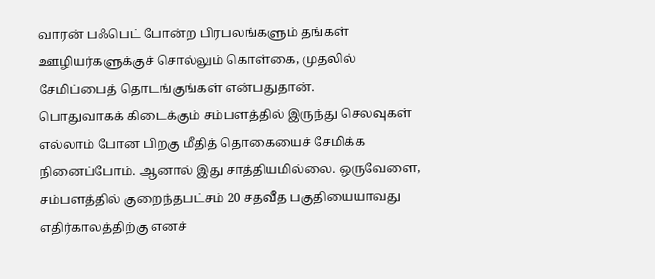வாரன் பஃபெட் போன்ற பிரபலங்களும் தங்கள் ஊழியர்களுக்குச் சொல்லும் கொள்கை, முதலில் சேமிப்பைத் தொடங்குங்கள் என்பதுதான்.
பொதுவாகக் கிடைக்கும் சம்பளத்தில் இருந்து செலவுகள் எல்லாம் போன பிறகு மீதித் தொகையைச் சேமிக்க நினைப்போம். ஆனால் இது சாத்தியமில்லை. ஒருவேளை, சம்பளத்தில் குறைந்தபட்சம் 20 சதவீத பகுதியையாவது எதிர்காலத்திற்கு எனச்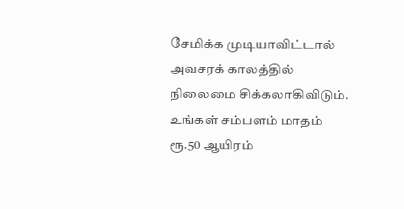சேமிக்க முடியாவிட்டால் அவசரக் காலத்தில் நிலைமை சிக்கலாகிவிடும்.
உங்கள் சம்பளம் மாதம் ரூ.50 ஆயிரம்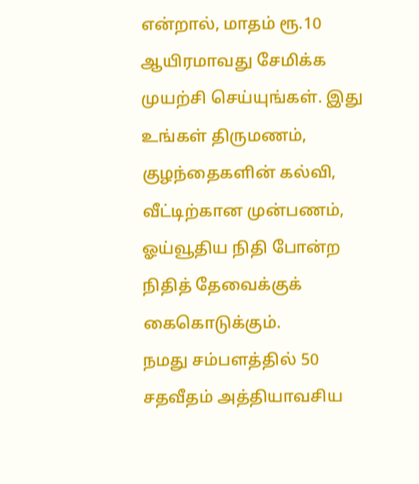என்றால், மாதம் ரூ.10 ஆயிரமாவது சேமிக்க முயற்சி செய்யுங்கள். இது உங்கள் திருமணம், குழந்தைகளின் கல்வி, வீட்டிற்கான முன்பணம், ஓய்வூதிய நிதி போன்ற நிதித் தேவைக்குக் கைகொடுக்கும்.
நமது சம்பளத்தில் 50 சதவீதம் அத்தியாவசிய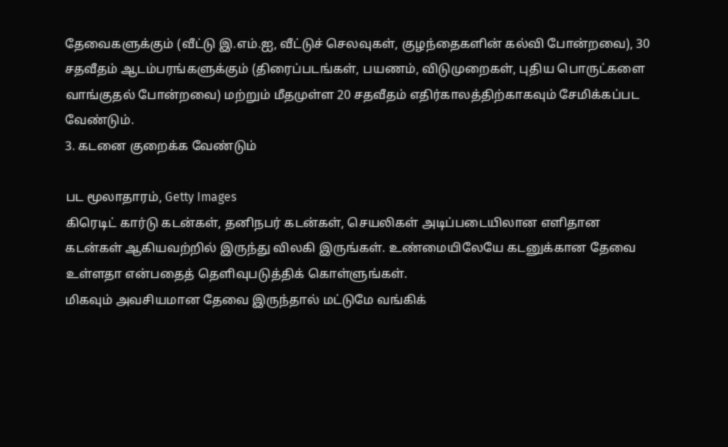தேவைகளுக்கும் (வீட்டு இ.எம்.ஐ, வீட்டுச் செலவுகள், குழந்தைகளின் கல்வி போன்றவை), 30 சதவீதம் ஆடம்பரங்களுக்கும் (திரைப்படங்கள், பயணம், விடுமுறைகள், புதிய பொருட்களை வாங்குதல் போன்றவை) மற்றும் மீதமுள்ள 20 சதவீதம் எதிர்காலத்திற்காகவும் சேமிக்கப்பட வேண்டும்.
3. கடனை குறைக்க வேண்டும்

பட மூலாதாரம், Getty Images
கிரெடிட் கார்டு கடன்கள், தனிநபர் கடன்கள், செயலிகள் அடிப்படையிலான எளிதான கடன்கள் ஆகியவற்றில் இருந்து விலகி இருங்கள். உண்மையிலேயே கடனுக்கான தேவை உள்ளதா என்பதைத் தெளிவுபடுத்திக் கொள்ளுங்கள்.
மிகவும் அவசியமான தேவை இருந்தால் மட்டுமே வங்கிக்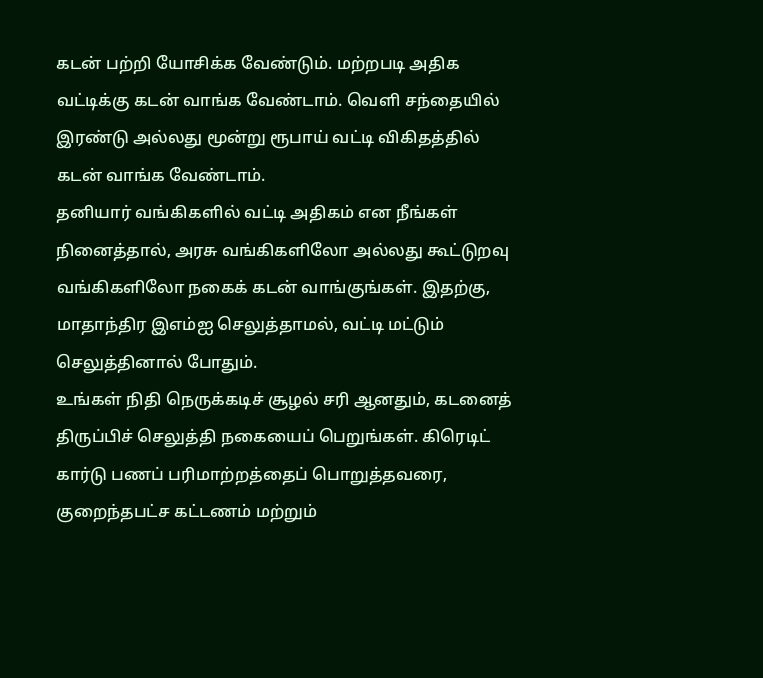கடன் பற்றி யோசிக்க வேண்டும். மற்றபடி அதிக வட்டிக்கு கடன் வாங்க வேண்டாம். வெளி சந்தையில் இரண்டு அல்லது மூன்று ரூபாய் வட்டி விகிதத்தில் கடன் வாங்க வேண்டாம்.
தனியார் வங்கிகளில் வட்டி அதிகம் என நீங்கள் நினைத்தால், அரசு வங்கிகளிலோ அல்லது கூட்டுறவு வங்கிகளிலோ நகைக் கடன் வாங்குங்கள். இதற்கு, மாதாந்திர இஎம்ஐ செலுத்தாமல், வட்டி மட்டும் செலுத்தினால் போதும்.
உங்கள் நிதி நெருக்கடிச் சூழல் சரி ஆனதும், கடனைத் திருப்பிச் செலுத்தி நகையைப் பெறுங்கள். கிரெடிட் கார்டு பணப் பரிமாற்றத்தைப் பொறுத்தவரை, குறைந்தபட்ச கட்டணம் மற்றும்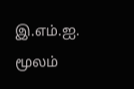இ.எம்.ஐ. மூலம்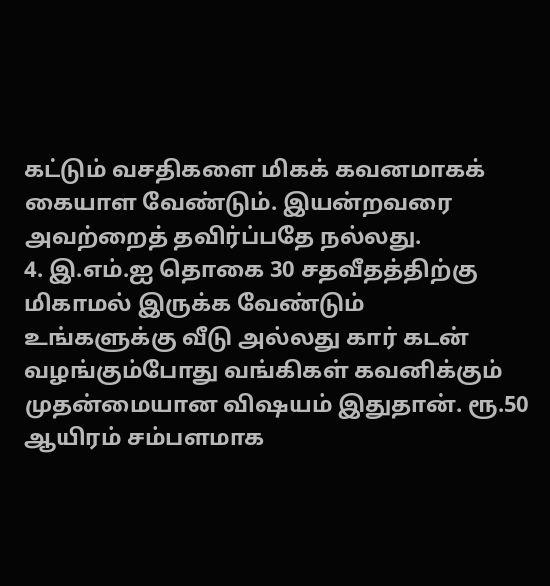கட்டும் வசதிகளை மிகக் கவனமாகக் கையாள வேண்டும். இயன்றவரை அவற்றைத் தவிர்ப்பதே நல்லது.
4. இ.எம்.ஐ தொகை 30 சதவீதத்திற்கு மிகாமல் இருக்க வேண்டும்
உங்களுக்கு வீடு அல்லது கார் கடன் வழங்கும்போது வங்கிகள் கவனிக்கும் முதன்மையான விஷயம் இதுதான். ரூ.50 ஆயிரம் சம்பளமாக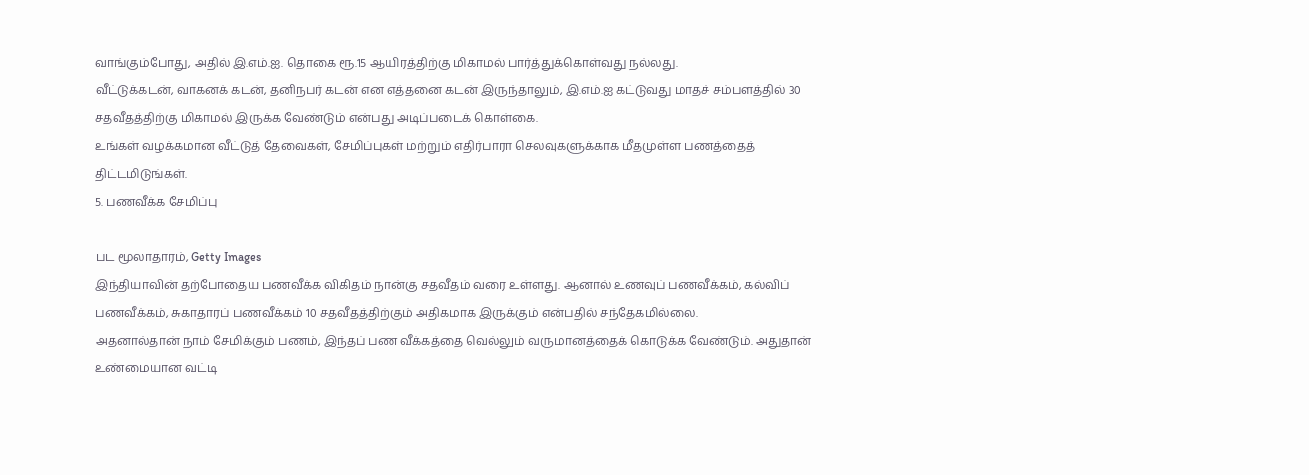வாங்கும்போது, அதில் இ.எம்.ஐ. தொகை ரூ.15 ஆயிரத்திற்கு மிகாமல் பார்த்துக்கொள்வது நல்லது.
வீட்டுக்கடன், வாகனக் கடன், தனிநபர் கடன் என எத்தனை கடன் இருந்தாலும், இ.எம்.ஐ கட்டுவது மாதச் சம்பளத்தில் 30 சதவீதத்திற்கு மிகாமல் இருக்க வேண்டும் என்பது அடிப்படைக் கொள்கை.
உங்கள் வழக்கமான வீட்டுத் தேவைகள், சேமிப்புகள் மற்றும் எதிர்பாரா செலவுகளுக்காக மீதமுள்ள பணத்தைத் திட்டமிடுங்கள்.
5. பணவீக்க சேமிப்பு

பட மூலாதாரம், Getty Images
இந்தியாவின் தற்போதைய பணவீக்க விகிதம் நான்கு சதவீதம் வரை உள்ளது. ஆனால் உணவுப் பணவீக்கம், கல்விப் பணவீக்கம், சுகாதாரப் பணவீக்கம் 10 சதவீதத்திற்கும் அதிகமாக இருக்கும் என்பதில் சந்தேகமில்லை.
அதனால்தான் நாம் சேமிக்கும் பணம், இந்தப் பண வீக்கத்தை வெல்லும் வருமானத்தைக் கொடுக்க வேண்டும். அதுதான் உண்மையான வட்டி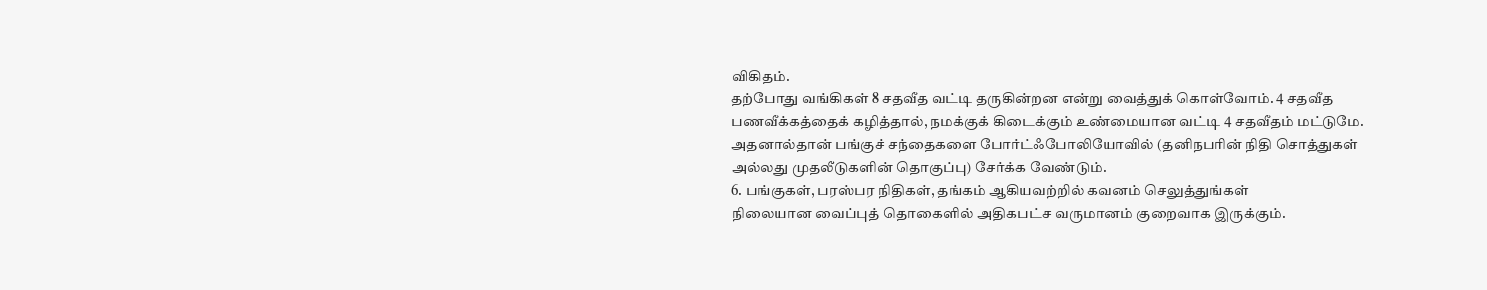விகிதம்.
தற்போது வங்கிகள் 8 சதவீத வட்டி தருகின்றன என்று வைத்துக் கொள்வோம். 4 சதவீத பணவீக்கத்தைக் கழித்தால், நமக்குக் கிடைக்கும் உண்மையான வட்டி 4 சதவீதம் மட்டுமே.
அதனால்தான் பங்குச் சந்தைகளை போர்ட்ஃபோலியோவில் (தனிநபரின் நிதி சொத்துகள் அல்லது முதலீடுகளின் தொகுப்பு) சேர்க்க வேண்டும்.
6. பங்குகள், பரஸ்பர நிதிகள், தங்கம் ஆகியவற்றில் கவனம் செலுத்துங்கள்
நிலையான வைப்புத் தொகைளில் அதிகபட்ச வருமானம் குறைவாக இருக்கும்.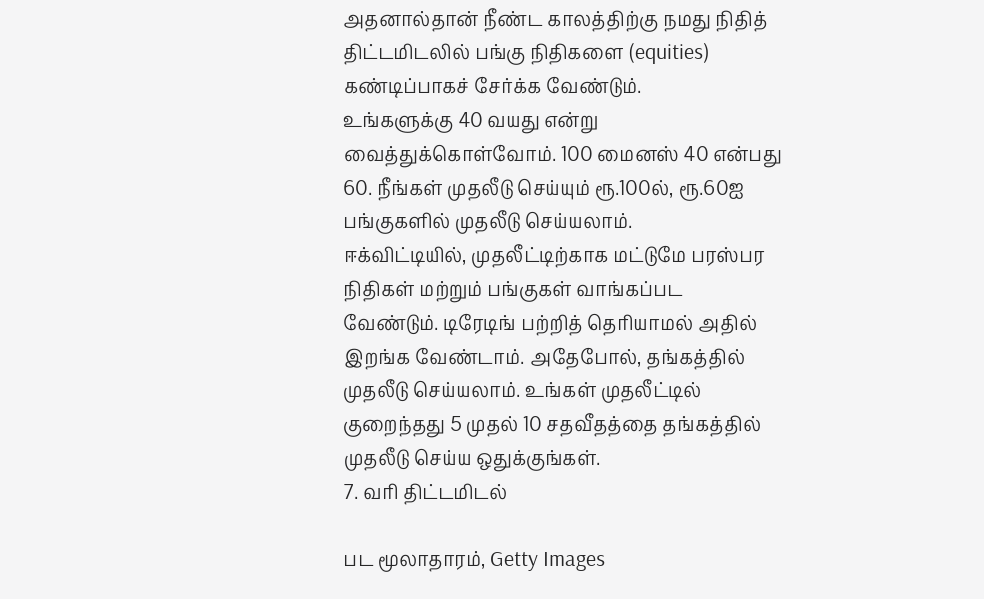அதனால்தான் நீண்ட காலத்திற்கு நமது நிதித் திட்டமிடலில் பங்கு நிதிகளை (equities) கண்டிப்பாகச் சேர்க்க வேண்டும்.
உங்களுக்கு 40 வயது என்று வைத்துக்கொள்வோம். 100 மைனஸ் 40 என்பது 60. நீங்கள் முதலீடு செய்யும் ரூ.100ல், ரூ.60ஐ பங்குகளில் முதலீடு செய்யலாம்.
ஈக்விட்டியில், முதலீட்டிற்காக மட்டுமே பரஸ்பர நிதிகள் மற்றும் பங்குகள் வாங்கப்பட வேண்டும். டிரேடிங் பற்றித் தெரியாமல் அதில் இறங்க வேண்டாம். அதேபோல், தங்கத்தில் முதலீடு செய்யலாம். உங்கள் முதலீட்டில் குறைந்தது 5 முதல் 10 சதவீதத்தை தங்கத்தில் முதலீடு செய்ய ஒதுக்குங்கள்.
7. வரி திட்டமிடல்

பட மூலாதாரம், Getty Images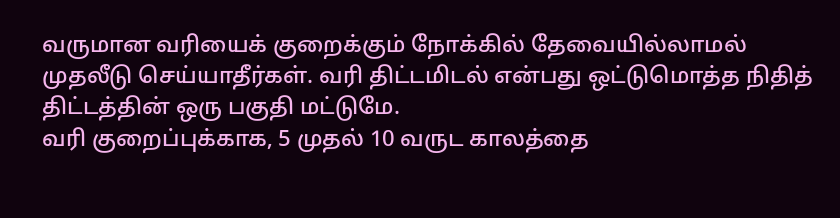வருமான வரியைக் குறைக்கும் நோக்கில் தேவையில்லாமல் முதலீடு செய்யாதீர்கள். வரி திட்டமிடல் என்பது ஒட்டுமொத்த நிதித் திட்டத்தின் ஒரு பகுதி மட்டுமே.
வரி குறைப்புக்காக, 5 முதல் 10 வருட காலத்தை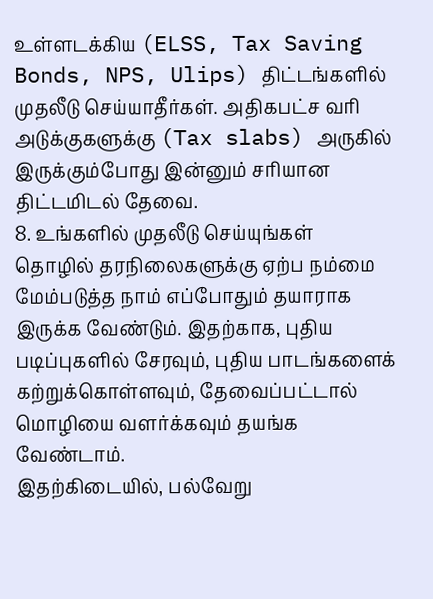உள்ளடக்கிய (ELSS, Tax Saving Bonds, NPS, Ulips) திட்டங்களில் முதலீடு செய்யாதீர்கள். அதிகபட்ச வரி அடுக்குகளுக்கு (Tax slabs) அருகில் இருக்கும்போது இன்னும் சரியான திட்டமிடல் தேவை.
8. உங்களில் முதலீடு செய்யுங்கள்
தொழில் தரநிலைகளுக்கு ஏற்ப நம்மை மேம்படுத்த நாம் எப்போதும் தயாராக இருக்க வேண்டும். இதற்காக, புதிய படிப்புகளில் சேரவும், புதிய பாடங்களைக் கற்றுக்கொள்ளவும், தேவைப்பட்டால் மொழியை வளர்க்கவும் தயங்க வேண்டாம்.
இதற்கிடையில், பல்வேறு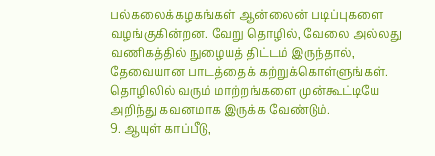பல்கலைக்கழகங்கள் ஆன்லைன் படிப்புகளை வழங்குகின்றன. வேறு தொழில், வேலை அல்லது வணிகத்தில் நுழையத் திட்டம் இருந்தால், தேவையான பாடத்தைக் கற்றுக்கொள்ளுங்கள். தொழிலில் வரும் மாற்றங்களை முன்கூட்டியே அறிந்து கவனமாக இருக்க வேண்டும்.
9. ஆயுள் காப்பீடு,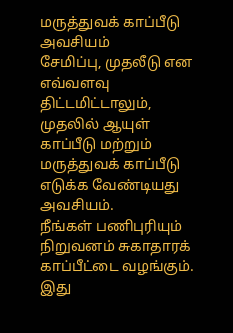மருத்துவக் காப்பீடு அவசியம்
சேமிப்பு, முதலீடு என எவ்வளவு திட்டமிட்டாலும், முதலில் ஆயுள் காப்பீடு மற்றும் மருத்துவக் காப்பீடு எடுக்க வேண்டியது அவசியம்.
நீங்கள் பணிபுரியும் நிறுவனம் சுகாதாரக் காப்பீட்டை வழங்கும். இது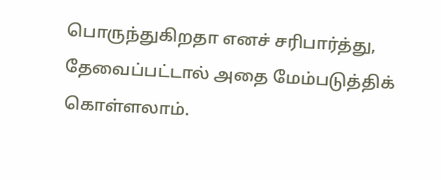பொருந்துகிறதா எனச் சரிபார்த்து, தேவைப்பட்டால் அதை மேம்படுத்திக் கொள்ளலாம்.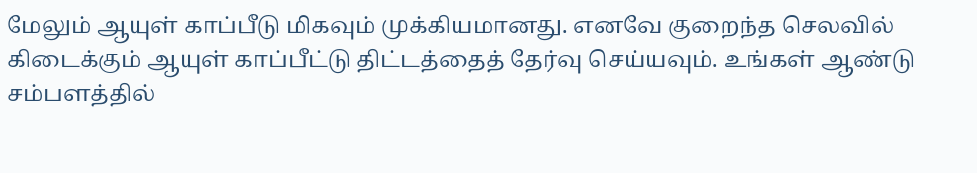மேலும் ஆயுள் காப்பீடு மிகவும் முக்கியமானது. எனவே குறைந்த செலவில் கிடைக்கும் ஆயுள் காப்பீட்டு திட்டத்தைத் தேர்வு செய்யவும். உங்கள் ஆண்டு சம்பளத்தில்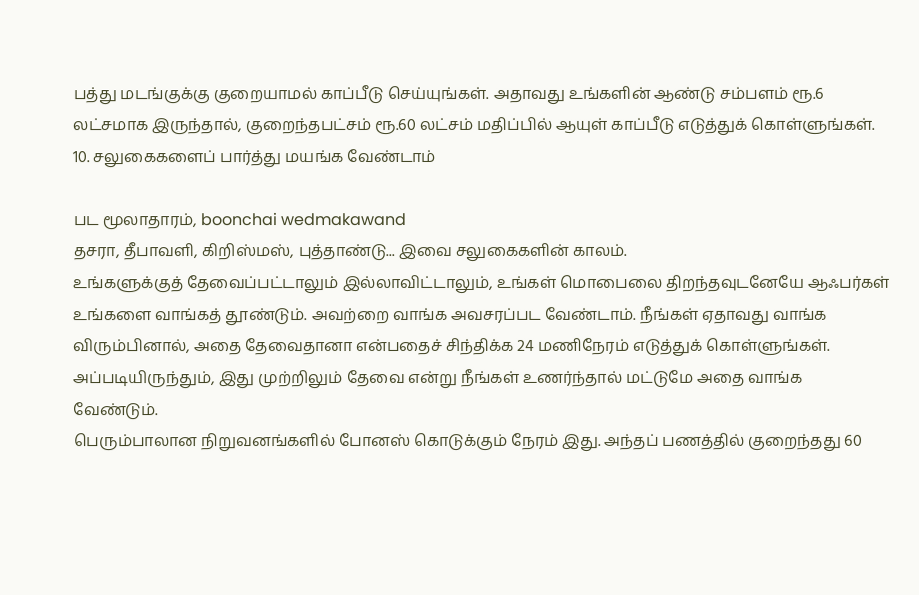பத்து மடங்குக்கு குறையாமல் காப்பீடு செய்யுங்கள். அதாவது உங்களின் ஆண்டு சம்பளம் ரூ.6 லட்சமாக இருந்தால், குறைந்தபட்சம் ரூ.60 லட்சம் மதிப்பில் ஆயுள் காப்பீடு எடுத்துக் கொள்ளுங்கள்.
10. சலுகைகளைப் பார்த்து மயங்க வேண்டாம்

பட மூலாதாரம், boonchai wedmakawand
தசரா, தீபாவளி, கிறிஸ்மஸ், புத்தாண்டு... இவை சலுகைகளின் காலம்.
உங்களுக்குத் தேவைப்பட்டாலும் இல்லாவிட்டாலும், உங்கள் மொபைலை திறந்தவுடனேயே ஆஃபர்கள் உங்களை வாங்கத் தூண்டும். அவற்றை வாங்க அவசரப்பட வேண்டாம். நீங்கள் ஏதாவது வாங்க விரும்பினால், அதை தேவைதானா என்பதைச் சிந்திக்க 24 மணிநேரம் எடுத்துக் கொள்ளுங்கள். அப்படியிருந்தும், இது முற்றிலும் தேவை என்று நீங்கள் உணர்ந்தால் மட்டுமே அதை வாங்க வேண்டும்.
பெரும்பாலான நிறுவனங்களில் போனஸ் கொடுக்கும் நேரம் இது. அந்தப் பணத்தில் குறைந்தது 60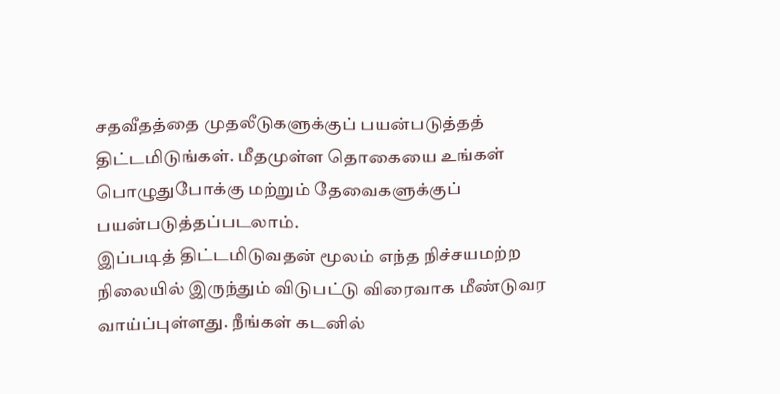சதவீதத்தை முதலீடுகளுக்குப் பயன்படுத்தத் திட்டமிடுங்கள். மீதமுள்ள தொகையை உங்கள் பொழுதுபோக்கு மற்றும் தேவைகளுக்குப் பயன்படுத்தப்படலாம்.
இப்படித் திட்டமிடுவதன் மூலம் எந்த நிச்சயமற்ற நிலையில் இருந்தும் விடுபட்டு விரைவாக மீண்டுவர வாய்ப்புள்ளது. நீங்கள் கடனில்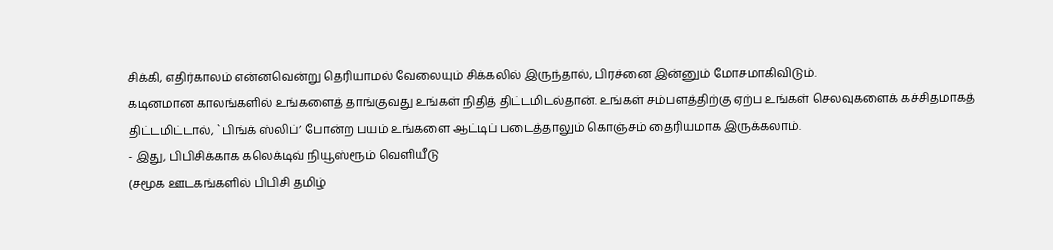சிக்கி, எதிர்காலம் என்னவென்று தெரியாமல் வேலையும் சிக்கலில் இருந்தால், பிரச்னை இன்னும் மோசமாகிவிடும்.
கடினமான காலங்களில் உங்களைத் தாங்குவது உங்கள் நிதித் திட்டமிடல்தான். உங்கள் சம்பளத்திற்கு ஏற்ப உங்கள் செலவுகளைக் கச்சிதமாகத் திட்டமிட்டால், `பிங்க் ஸ்லிப்’ போன்ற பயம் உங்களை ஆட்டிப் படைத்தாலும் கொஞ்சம் தைரியமாக இருக்கலாம்.
- இது, பிபிசிக்காக கலெக்டிவ் நியூஸ்ரூம் வெளியீடு
(சமூக ஊடகங்களில் பிபிசி தமிழ்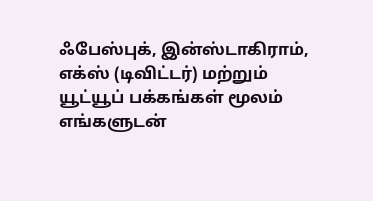ஃபேஸ்புக், இன்ஸ்டாகிராம், எக்ஸ் (டிவிட்டர்) மற்றும் யூட்யூப் பக்கங்கள் மூலம் எங்களுடன்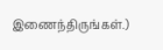இணைந்திருங்கள்.)